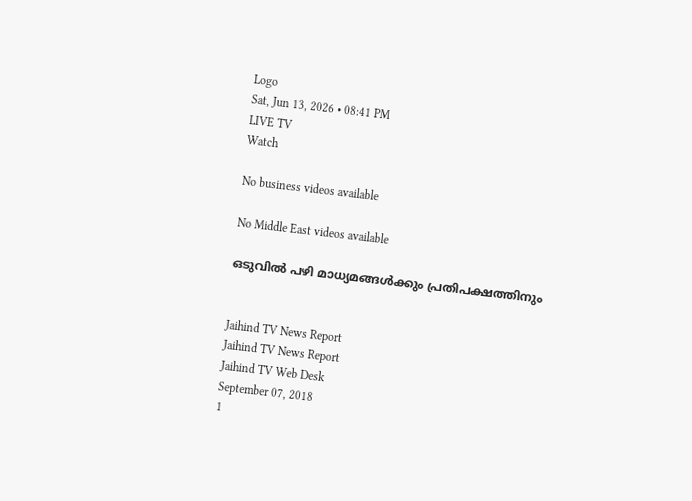Logo
Sat, Jun 13, 2026 • 08:41 PM
LIVE TV
Watch

No business videos available

No Middle East videos available

ഒടുവില്‍ പഴി മാധ്യമങ്ങള്‍ക്കും പ്രതിപക്ഷത്തിനും


Jaihind TV News Report
Jaihind TV News Report
Jaihind TV Web Desk
September 07, 2018
1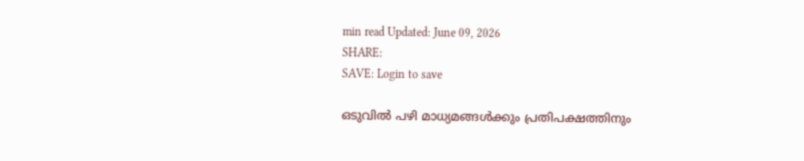min read Updated: June 09, 2026
SHARE:
SAVE: Login to save

ഒടുവില്‍ പഴി മാധ്യമങ്ങള്‍ക്കും പ്രതിപക്ഷത്തിനും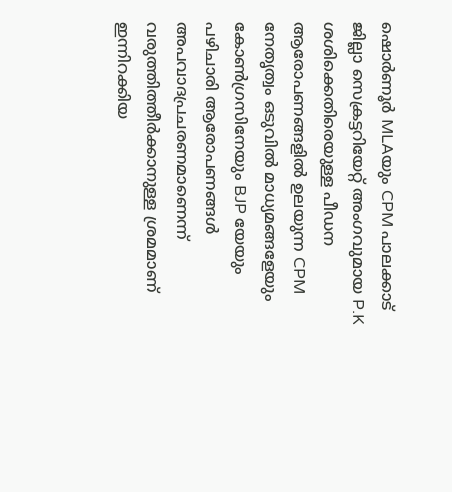ഷൊര്‍ണൂര്‍ MLAയും CPM പാലക്കാട് ജില്ലാ സെക്രട്ടറിയേറ്റ് അംഗവുമായ P.K ശശിക്കെതിരെയുള്ള പീഡന ആരോപണങ്ങളില്‍ ഉലയുന്ന CPM നേതൃത്വം ഒടുവില്‍ മാധ്യമങ്ങളേയും കോണ്‍ഗ്രസിനേയും BJP യേയും പഴിചാരി ആരോപണങ്ങള്‍ അപവാദപ്രചരണമാണെന്ന് വരുത്തിത്തീര്‍ക്കാനുള്ള ശ്രമമാണ് ഇന്നിറക്കിയ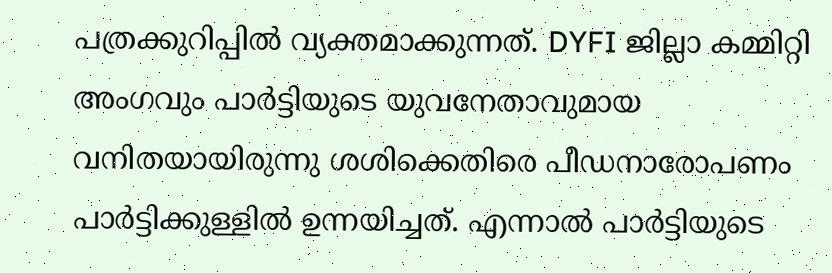പത്രക്കുറിപ്പില്‍ വ്യക്തമാക്കുന്നത്. DYFI ജില്ലാ കമ്മിറ്റി അംഗവും പാര്‍ട്ടിയുടെ യുവനേതാവുമായ വനിതയായിരുന്നു ശശിക്കെതിരെ പീഡനാരോപണം പാര്‍ട്ടിക്കുള്ളില്‍ ഉന്നയിച്ചത്. എന്നാല്‍ പാര്‍ട്ടിയുടെ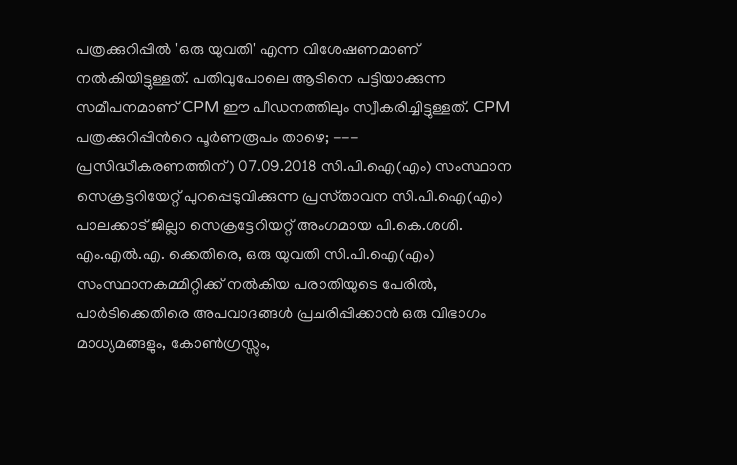പത്രക്കുറിപ്പില്‍ 'ഒരു യുവതി' എന്ന വിശേഷണമാണ് നല്‍കിയിട്ടുള്ളത്. പതിവുപോലെ ആടിനെ പട്ടിയാക്കുന്ന സമീപനമാണ് CPM ഈ പീഡനത്തിലും സ്വീകരിച്ചിട്ടുള്ളത്. CPM പത്രക്കുറിപ്പിന്‍റെ പൂര്‍ണരൂപം താഴെ; --- പ്രസിദ്ധീകരണത്തിന്‌) 07.09.2018 സി.പി.ഐ(എം) സംസ്ഥാന സെക്രട്ടറിയേറ്റ്‌ പുറപ്പെടുവിക്കുന്ന പ്രസ്‌താവന സി.പി.ഐ(എം) പാലക്കാട്‌ ജില്ലാ സെക്രട്ടേറിയറ്റ്‌ അംഗമായ പി.കെ.ശശി. എം.എല്‍.എ. ക്കെതിരെ, ഒരു യുവതി സി.പി.ഐ(എം) സംസ്ഥാനകമ്മിറ്റിക്ക്‌ നല്‍കിയ പരാതിയുടെ പേരില്‍, പാര്‍ടിക്കെതിരെ അപവാദങ്ങള്‍ പ്രചരിപ്പിക്കാന്‍ ഒരു വിഭാഗം മാധ്യമങ്ങളും, കോണ്‍ഗ്രസ്സും,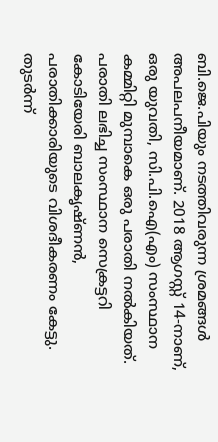ബി.ജെ.പിയും നടത്തിവരുന്ന ശ്രമങ്ങള്‍ അപലപനീയമാണ്‌. 2018 ആഗസ്റ്റ്‌ 14-നാണ്‌, ഒരു യുവതി, സി.പി.ഐ(എം) സംസ്ഥാന കമ്മിറ്റി മുമ്പാകെ ഒരു പരാതി നല്‍കിയത്‌. പരാതി ലഭിച്ച സംസ്ഥാന സെക്രട്ടറി കോടിയേരി ബാലകൃഷ്‌ണന്‍, പരാതിക്കാരിയുടെ വിശദീകരണം കേട്ടു. തുടര്‍ന്ന്‌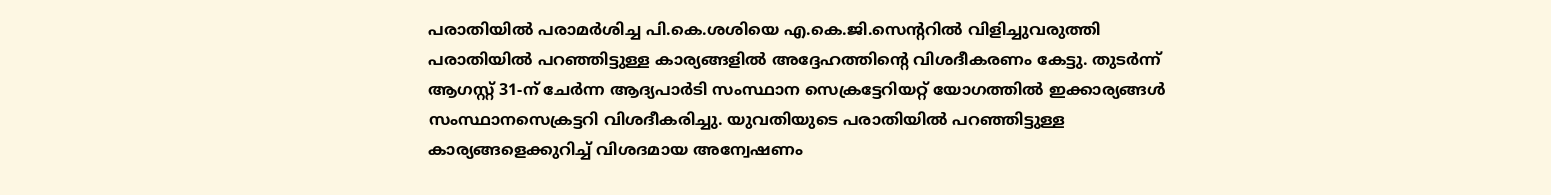പരാതിയില്‍ പരാമര്‍ശിച്ച പി.കെ.ശശിയെ എ.കെ.ജി.സെന്ററില്‍ വിളിച്ചുവരുത്തി പരാതിയില്‍ പറഞ്ഞിട്ടുള്ള കാര്യങ്ങളില്‍ അദ്ദേഹത്തിന്റെ വിശദീകരണം കേട്ടു. തുടര്‍ന്ന്‌ ആഗസ്റ്റ്‌ 31-ന്‌ ചേര്‍ന്ന ആദ്യപാര്‍ടി സംസ്ഥാന സെക്രട്ടേറിയറ്റ്‌ യോഗത്തില്‍ ഇക്കാര്യങ്ങള്‍ സംസ്ഥാനസെക്രട്ടറി വിശദീകരിച്ചു. യുവതിയുടെ പരാതിയില്‍ പറഞ്ഞിട്ടുള്ള കാര്യങ്ങളെക്കുറിച്ച്‌ വിശദമായ അന്വേഷണം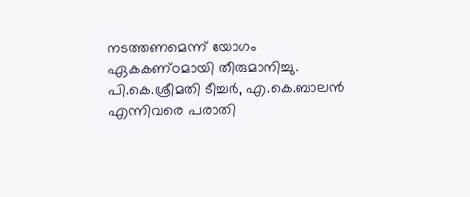നടത്തണമെന്ന്‌ യോഗം ഏകകണ്‌ഠമായി തീരുമാനിച്ചു. പി.കെ.ശ്രീമതി ടീച്ചര്‍, എ.കെ.ബാലന്‍ എന്നിവരെ പരാതി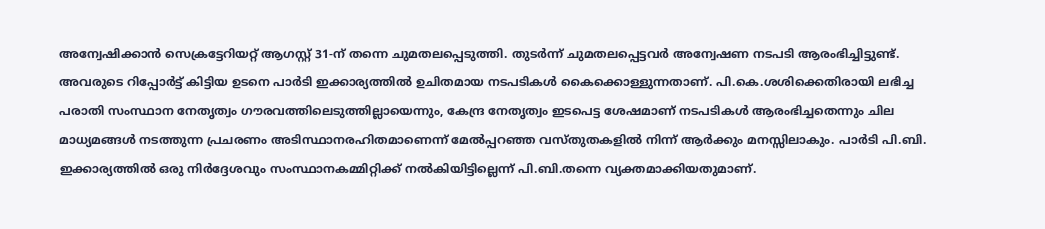അന്വേഷിക്കാന്‍ സെക്രട്ടേറിയറ്റ്‌ ആഗസ്റ്റ്‌ 31-ന്‌ തന്നെ ചുമതലപ്പെടുത്തി. തുടര്‍ന്ന്‌ ചുമതലപ്പെട്ടവര്‍ അന്വേഷണ നടപടി ആരംഭിച്ചിട്ടുണ്ട്‌. അവരുടെ റിപ്പോര്‍ട്ട്‌ കിട്ടിയ ഉടനെ പാര്‍ടി ഇക്കാര്യത്തില്‍ ഉചിതമായ നടപടികള്‍ കൈക്കൊള്ളുന്നതാണ്‌. പി.കെ.ശശിക്കെതിരായി ലഭിച്ച പരാതി സംസ്ഥാന നേതൃത്വം ഗൗരവത്തിലെടുത്തില്ലായെന്നും, കേന്ദ്ര നേതൃത്വം ഇടപെട്ട ശേഷമാണ്‌ നടപടികള്‍ ആരംഭിച്ചതെന്നും ചില മാധ്യമങ്ങള്‍ നടത്തുന്ന പ്രചരണം അടിസ്ഥാനരഹിതമാണെന്ന്‌ മേല്‍പ്പറഞ്ഞ വസ്‌തുതകളില്‍ നിന്ന്‌ ആര്‍ക്കും മനസ്സിലാകും. പാര്‍ടി പി.ബി. ഇക്കാര്യത്തില്‍ ഒരു നിര്‍ദ്ദേശവും സംസ്ഥാനകമ്മിറ്റിക്ക്‌ നല്‍കിയിട്ടില്ലെന്ന്‌ പി.ബി.തന്നെ വ്യക്തമാക്കിയതുമാണ്‌.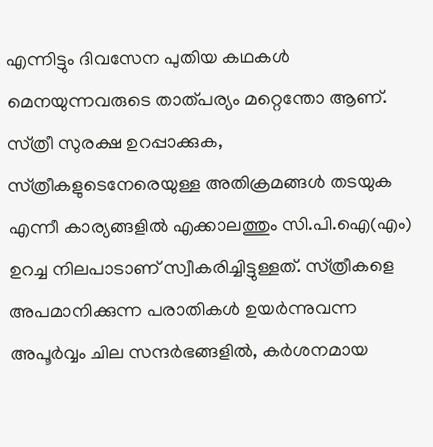എന്നിട്ടും ദിവസേന പുതിയ കഥകള്‍ മെനയുന്നവരുടെ താത്‌പര്യം മറ്റെന്തോ ആണ്‌. സ്‌ത്രീ സുരക്ഷ ഉറപ്പാക്കുക, സ്‌ത്രീകളുടെനേരെയുള്ള അതിക്രമങ്ങള്‍ തടയുക എന്നീ കാര്യങ്ങളില്‍ എക്കാലത്തും സി.പി.ഐ(എം) ഉറച്ച നിലപാടാണ്‌ സ്വീകരിച്ചിട്ടുള്ളത്‌. സ്‌ത്രീകളെ അപമാനിക്കുന്ന പരാതികള്‍ ഉയര്‍ന്നുവന്ന അപൂര്‍വ്വം ചില സന്ദര്‍ഭങ്ങളില്‍, കര്‍ശനമായ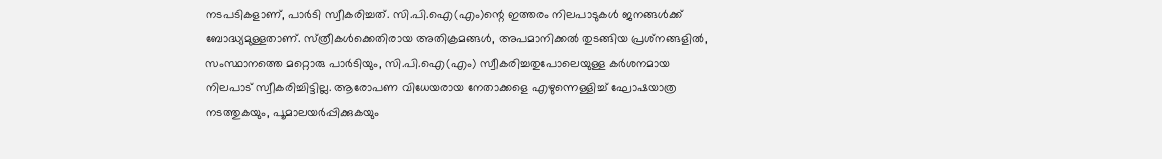നടപടികളാണ്‌, പാര്‍ടി സ്വീകരിച്ചത്‌. സി.പി.ഐ(എം)ന്റെ ഇത്തരം നിലപാടുകള്‍ ജനങ്ങള്‍ക്ക്‌ ബോദ്ധ്യമുള്ളതാണ്‌. സ്‌ത്രീകള്‍ക്കെതിരായ അതിക്രമങ്ങള്‍, അപമാനിക്കല്‍ തുടങ്ങിയ പ്രശ്‌നങ്ങളില്‍, സംസ്ഥാനത്തെ മറ്റൊരു പാര്‍ടിയും, സി.പി.ഐ(എം) സ്വീകരിച്ചതുപോലെയുള്ള കര്‍ശനമായ നിലപാട്‌ സ്വീകരിച്ചിട്ടില്ല. ആരോപണ വിധേയരായ നേതാക്കളെ എഴുന്നെള്ളിച്ച്‌ ഘോഷയാത്ര നടത്തുകയും, പൂമാലയര്‍പ്പിക്കുകയും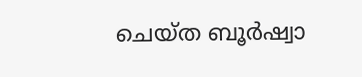ചെയ്‌ത ബൂര്‍ഷ്വാ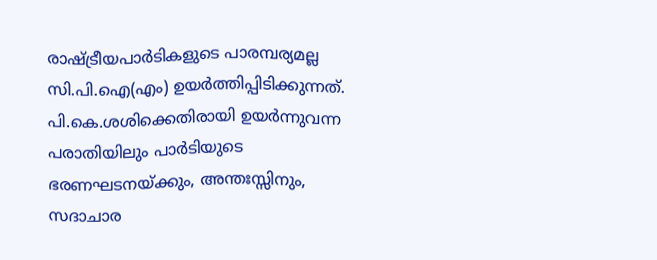രാഷ്ട്രീയപാര്‍ടികളുടെ പാരമ്പര്യമല്ല സി.പി.ഐ(എം) ഉയര്‍ത്തിപ്പിടിക്കുന്നത്‌. പി.കെ.ശശിക്കെതിരായി ഉയര്‍ന്നുവന്ന പരാതിയിലും പാര്‍ടിയുടെ ഭരണഘടനയ്‌ക്കും, അന്തഃസ്സിനും, സദാചാര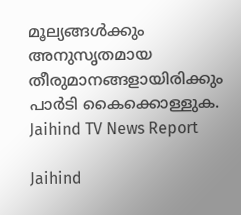മൂല്യങ്ങള്‍ക്കും അനുസൃതമായ തീരുമാനങ്ങളായിരിക്കും പാര്‍ടി കൈക്കൊള്ളുക.
Jaihind TV News Report

Jaihind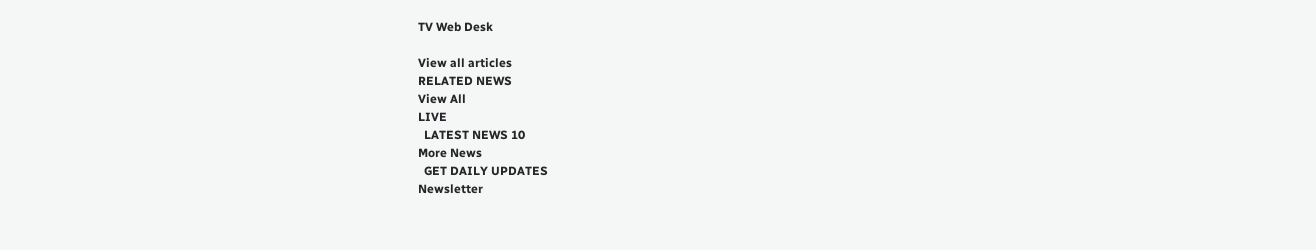TV Web Desk

View all articles
RELATED NEWS
View All
LIVE
  LATEST NEWS 10
More News
  GET DAILY UPDATES
Newsletter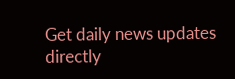Get daily news updates directly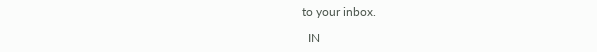to your inbox.

  IN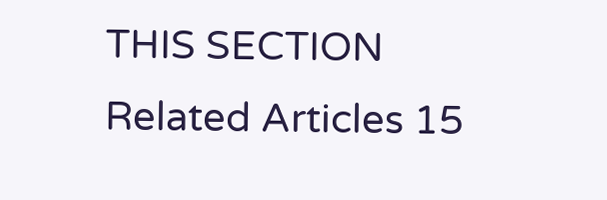THIS SECTION
Related Articles 15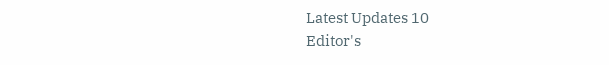Latest Updates 10
Editor's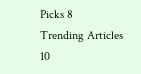Picks 8
Trending Articles 10